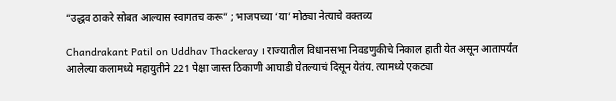“उद्धव ठाकरे सोबत आल्यास स्वागतच करू” ; भाजपच्या ‘या’ मोठ्या नेत्याचे वक्तव्य

Chandrakant Patil on Uddhav Thackeray । राज्यातील विधानसभा निवडणुकीचे निकाल हाती येत असून आतापर्यंत आलेल्या कलामध्ये महायुतीने 221 पेक्षा जास्त ठिकाणी आघाडी घेतल्याचं दिसून येतंय. त्यामध्ये एकट्या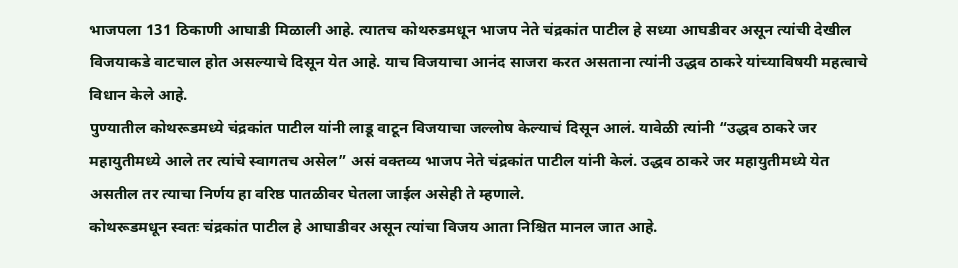भाजपला 131 ठिकाणी आघाडी मिळाली आहे. त्यातच कोथरुडमधून भाजप नेते चंद्रकांत पाटील हे सध्या आघडीवर असून त्यांची देखील विजयाकडे वाटचाल होत असल्याचे दिसून येत आहे. याच विजयाचा आनंद साजरा करत असताना त्यांनी उद्धव ठाकरे यांच्याविषयी महत्वाचे विधान केले आहे.
पुण्यातील कोथरूडमध्ये चंद्रकांत पाटील यांनी लाडू वाटून विजयाचा जल्लोष केल्याचं दिसून आलं. यावेळी त्यांनी “उद्धव ठाकरे जर महायुतीमध्ये आले तर त्यांचे स्वागतच असेल” असं वक्तव्य भाजप नेते चंद्रकांत पाटील यांनी केलं. उद्धव ठाकरे जर महायुतीमध्ये येत असतील तर त्याचा निर्णय हा वरिष्ठ पातळीवर घेतला जाईल असेही ते म्हणाले.
कोथरूडमधून स्वतः चंद्रकांत पाटील हे आघाडीवर असून त्यांचा विजय आता निश्चित मानल जात आहे.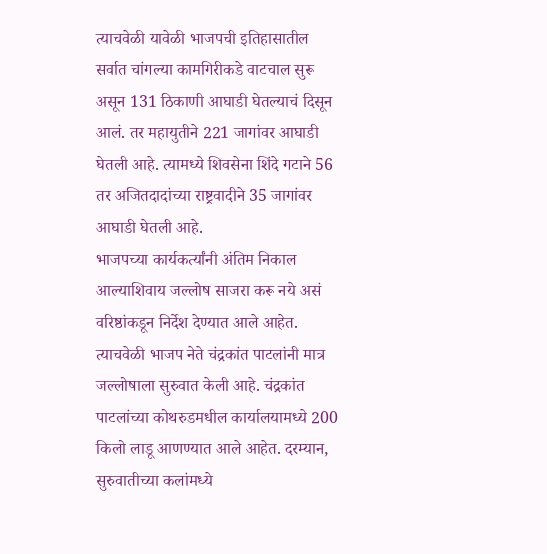त्याचवेळी यावेळी भाजपची इतिहासातील सर्वात चांगल्या कामगिरीकडे वाटचाल सुरू असून 131 ठिकाणी आघाडी घेतल्याचं दिसून आलं. तर महायुतीने 221 जागांवर आघाडी घेतली आहे. त्यामध्ये शिवसेना शिंदे गटाने 56 तर अजितदादांच्या राष्ट्रवादीने 35 जागांवर आघाडी घेतली आहे.
भाजपच्या कार्यकर्त्यांनी अंतिम निकाल आल्याशिवाय जल्लोष साजरा करू नये असं वरिष्ठांकडून निर्देश देण्यात आले आहेत. त्याचवेळी भाजप नेते चंद्रकांत पाटलांनी मात्र जल्लोषाला सुरुवात केली आहे. चंद्रकांत पाटलांच्या कोथरुडमधील कार्यालयामध्ये 200 किलो लाडू आणण्यात आले आहेत. दरम्यान, सुरुवातीच्या कलांमध्ये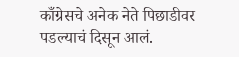काँग्रेसचे अनेक नेते पिछाडीवर पडल्याचं दिसून आलं.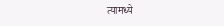त्यामध्ये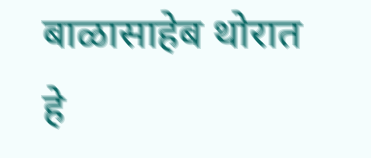बाळासाहेब थोरात हे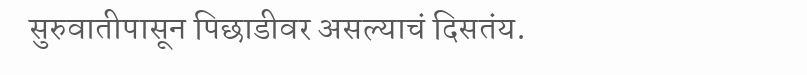सुरुवातीपासून पिछाडीवर असल्याचं दिसतंय.